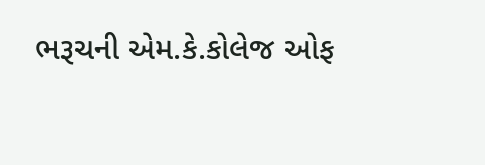ભરૂચની એમ.કે.કોલેજ ઓફ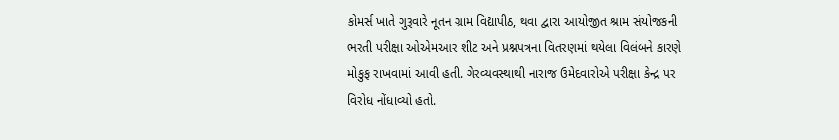કોમર્સ ખાતે ગુરૂવારે નૂતન ગ્રામ વિદ્યાપીઠ, થવા દ્વારા આયોજીત શ્રામ સંયોજકની ભરતી પરીક્ષા ઓએમઆર શીટ અને પ્રશ્નપત્રના વિતરણમાં થયેલા વિલંબને કારણે મોકુફ રાખવામાં આવી હતી. ગેરવ્યવસ્થાથી નારાજ ઉમેદવારોએ પરીક્ષા કેન્દ્ર પર વિરોધ નોંધાવ્યો હતો.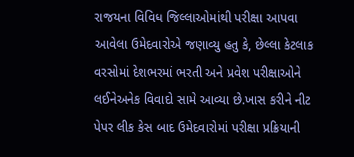રાજયના વિવિધ જિલ્લાઓમાંથી પરીક્ષા આપવા આવેલા ઉમેદવારોએ જણાવ્યુ હતુ કે, છેલ્લા કેટલાક વરસોમાં દેશભરમાં ભરતી અને પ્રવેશ પરીક્ષાઓને લઈનેઅનેક વિવાદો સામે આવ્યા છે.ખાસ કરીને નીટ પેપર લીક કેસ બાદ ઉમેદવારોમાં પરીક્ષા પ્રક્રિયાની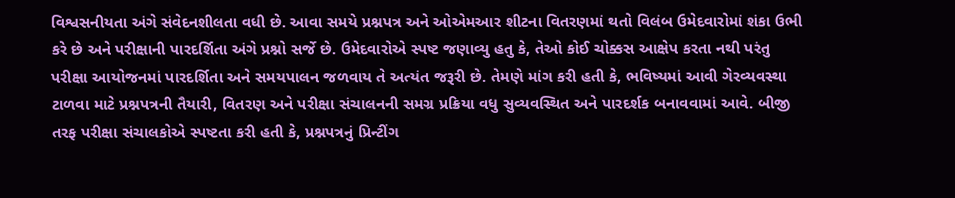વિશ્વસનીયતા અંગે સંવેદનશીલતા વધી છે. આવા સમયે પ્રશ્નપત્ર અને ઓએમઆર શીટના વિતરણમાં થતો વિલંબ ઉમેદવારોમાં શંકા ઉભી કરે છે અને પરીક્ષાની પારદર્શિતા અંગે પ્રશ્નો સર્જે છે. ઉમેદવારોએ સ્પષ્ટ જણાવ્યુ હતુ કે, તેઓ કોઈ ચોક્કસ આક્ષેપ કરતા નથી પરંતુ પરીક્ષા આયોજનમાં પારદર્શિતા અને સમયપાલન જળવાય તે અત્યંત જરૂરી છે. તેમણે માંગ કરી હતી કે, ભવિષ્યમાં આવી ગેરવ્યવસ્થા ટાળવા માટે પ્રશ્નપત્રની તૈયારી, વિતરણ અને પરીક્ષા સંચાલનની સમગ્ર પ્રક્રિયા વધુ સુવ્યવસ્થિત અને પારદર્શક બનાવવામાં આવે. બીજી તરફ પરીક્ષા સંચાલકોએ સ્પષ્ટતા કરી હતી કે, પ્રશ્નપત્રનું પ્રિન્ટીંગ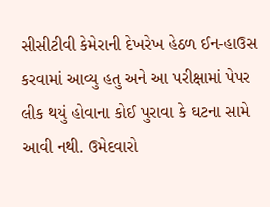સીસીટીવી કેમેરાની દેખરેખ હેઠળ ઈન-હાઉસ કરવામાં આવ્યુ હતુ અને આ પરીક્ષામાં પેપર લીક થયું હોવાના કોઈ પુરાવા કે ઘટના સામે આવી નથી. ઉમેદવારો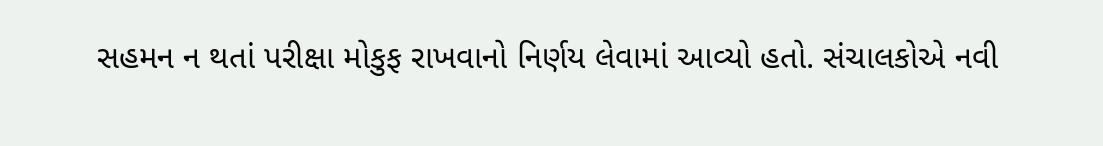સહમન ન થતાં પરીક્ષા મોકુફ રાખવાનો નિર્ણય લેવામાં આવ્યો હતો. સંચાલકોએ નવી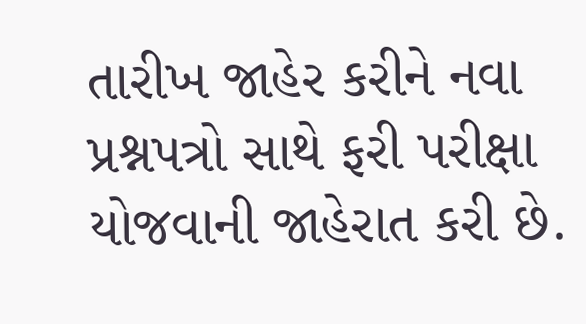તારીખ જાહેર કરીને નવા પ્રશ્નપત્રો સાથે ફરી પરીક્ષા યોજવાની જાહેરાત કરી છે.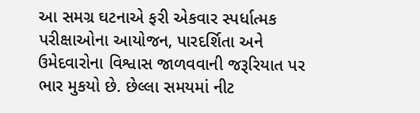આ સમગ્ર ઘટનાએ ફરી એકવાર સ્પર્ધાત્મક પરીક્ષાઓના આયોજન, પારદર્શિતા અને ઉમેદવારોના વિશ્વાસ જાળવવાની જરૂરિયાત પર ભાર મુકયો છે. છેલ્લા સમયમાં નીટ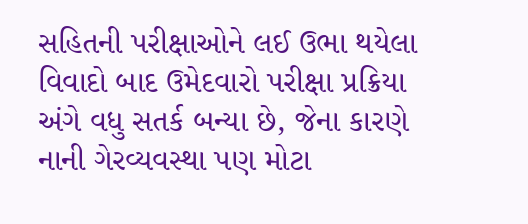સહિતની પરીક્ષાઓને લઈ ઉભા થયેલા વિવાદો બાદ ઉમેદવારો પરીક્ષા પ્રક્રિયા અંગે વધુ સતર્ક બન્યા છે, જેના કારણે નાની ગેરવ્યવસ્થા પણ મોટા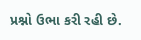પ્રશ્નો ઉભા કરી રહી છે.